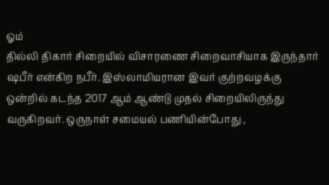ஓம்
தில்லி திகார் சிறையில் விசாரணை சிறைவாசியாக இருந்தார் ஷபீர் என்கிற நபீர். இஸ்லாமியரான இவர் குற்றவழக்கு ஒன்றில் கடந்த 2017 ஆம் ஆண்டு முதல் சிறையிலிருந்து வருகிறவர். ஒருநாள் சமையல் பணியின்போது ,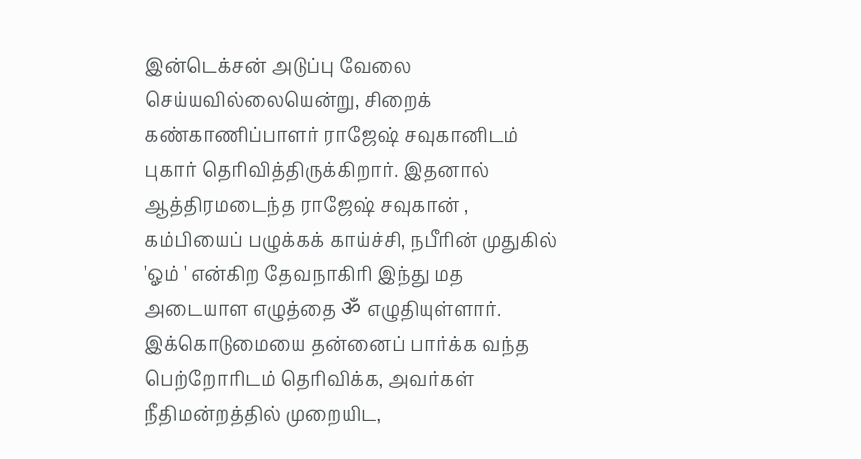இன்டெக்சன் அடுப்பு வேலை செய்யவில்லையென்று, சிறைக் கண்காணிப்பாளர் ராஜேஷ் சவுகானிடம் புகார் தெரிவித்திருக்கிறார். இதனால் ஆத்திரமடைந்த ராஜேஷ் சவுகான் , கம்பியைப் பழுக்கக் காய்ச்சி, நபீரின் முதுகில் 'ஓம் ' என்கிற தேவநாகிரி இந்து மத அடையாள எழுத்தை ॐ எழுதியுள்ளார். இக்கொடுமையை தன்னைப் பார்க்க வந்த பெற்றோரிடம் தெரிவிக்க, அவர்கள் நீதிமன்றத்தில் முறையிட,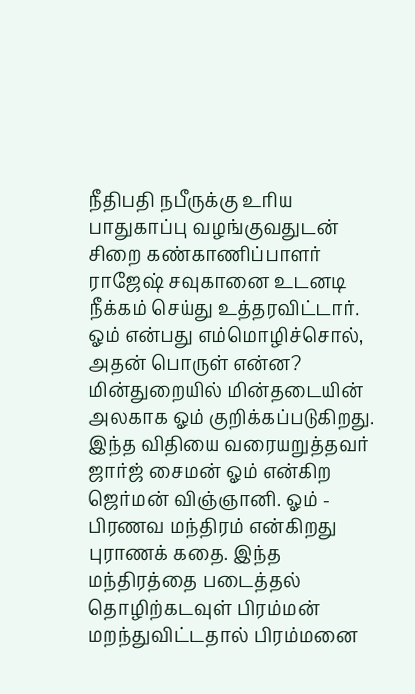நீதிபதி நபீருக்கு உரிய பாதுகாப்பு வழங்குவதுடன் சிறை கண்காணிப்பாளர் ராஜேஷ் சவுகானை உடனடி நீக்கம் செய்து உத்தரவிட்டார். ஓம் என்பது எம்மொழிச்சொல், அதன் பொருள் என்ன? மின்துறையில் மின்தடையின் அலகாக ஓம் குறிக்கப்படுகிறது. இந்த விதியை வரையறுத்தவர் ஜார்ஜ் சைமன் ஓம் என்கிற ஜெர்மன் விஞ்ஞானி. ஓம் - பிரணவ மந்திரம் என்கிறது புராணக் கதை. இந்த மந்திரத்தை படைத்தல் தொழிற்கடவுள் பிரம்மன் மறந்துவிட்டதால் பிரம்மனை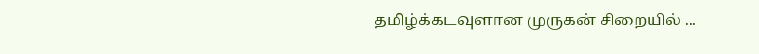தமிழ்க்கடவுளான முருகன் சிறையில் ...